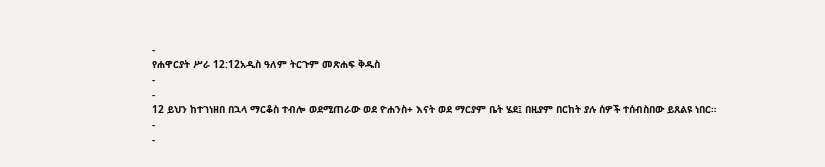-
የሐዋርያት ሥራ 12:12አዲስ ዓለም ትርጉም መጽሐፍ ቅዱስ
-
-
12 ይህን ከተገነዘበ በኋላ ማርቆስ ተብሎ ወደሚጠራው ወደ ዮሐንስ+ እናት ወደ ማርያም ቤት ሄደ፤ በዚያም በርከት ያሉ ሰዎች ተሰብስበው ይጸልዩ ነበር።
-
-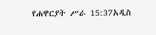የሐዋርያት ሥራ 15:37አዲስ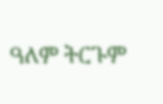ዓለም ትርጉም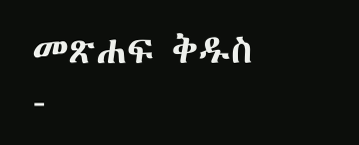መጽሐፍ ቅዱስ
-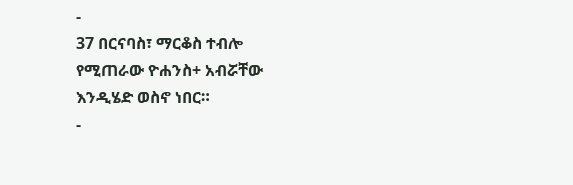-
37 በርናባስ፣ ማርቆስ ተብሎ የሚጠራው ዮሐንስ+ አብሯቸው እንዲሄድ ወስኖ ነበር።
-